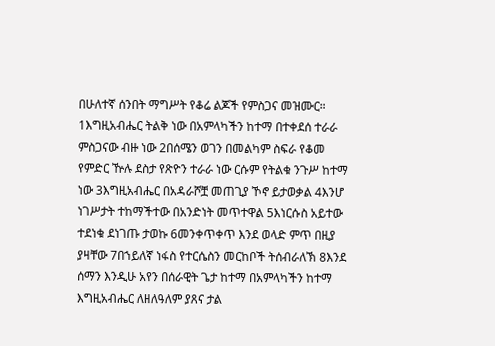በሁለተኛ ሰንበት ማግሥት የቆሬ ልጆች የምስጋና መዝሙር።
1እግዚአብሔር ትልቅ ነው በአምላካችን ከተማ በተቀደሰ ተራራ ምስጋናው ብዙ ነው 2በሰሜን ወገን በመልካም ስፍራ የቆመ የምድር ዅሉ ደስታ የጽዮን ተራራ ነው ርሱም የትልቁ ንጉሥ ከተማ ነው 3እግዚአብሔር በአዳራሾቿ መጠጊያ ኾኖ ይታወቃል 4እንሆ ነገሥታት ተከማችተው በአንድነት መጥተዋል 5እነርሱስ አይተው ተደነቁ ደነገጡ ታወኩ 6መንቀጥቀጥ እንደ ወላድ ምጥ በዚያ ያዛቸው 7በኀይለኛ ነፋስ የተርሴስን መርከቦች ትሰብራለኽ 8እንደ ሰማን እንዲሁ አየን በሰራዊት ጌታ ከተማ በአምላካችን ከተማ እግዚአብሔር ለዘለዓለም ያጸና ታል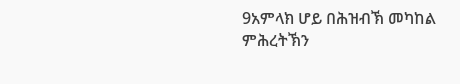9አምላክ ሆይ በሕዝብኽ መካከል ምሕረትኽን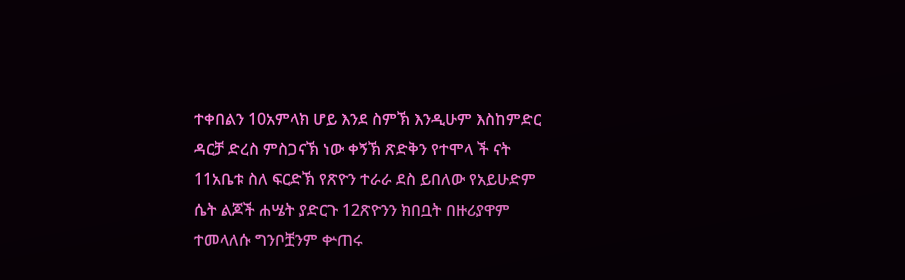ተቀበልን 10አምላክ ሆይ እንደ ስምኽ እንዲሁም እስከምድር ዳርቻ ድረስ ምስጋናኽ ነው ቀኝኽ ጽድቅን የተሞላ ች ናት 11አቤቱ ስለ ፍርድኽ የጽዮን ተራራ ደስ ይበለው የአይሁድም ሴት ልጆች ሐሤት ያድርጉ 12ጽዮንን ክበቧት በዙሪያዋም ተመላለሱ ግንቦቿንም ቍጠሩ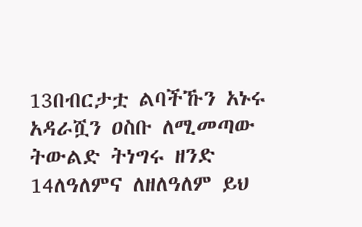13በብርታቷ ልባችኹን አኑሩ አዳራሿን ዐስቡ ለሚመጣው ትውልድ ትነግሩ ዘንድ 14ለዓለምና ለዘለዓለም ይህ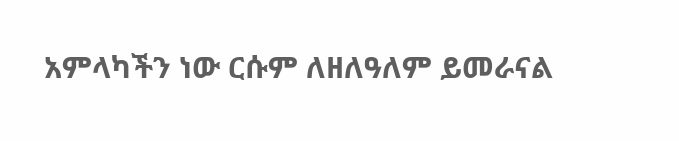አምላካችን ነው ርሱም ለዘለዓለም ይመራናል